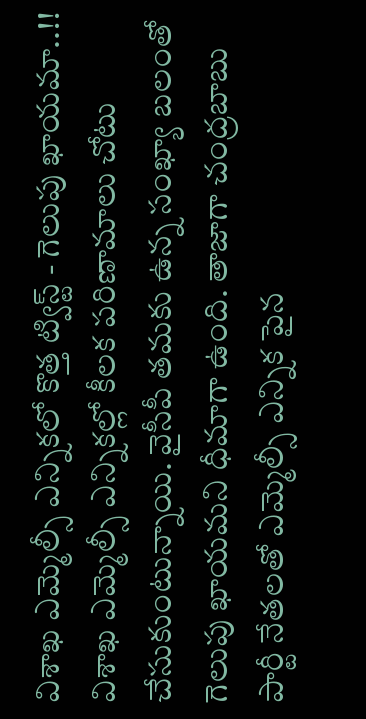విశాఖ ఎమ్మెల్సీ ఎన్నికలో కొత్త ట్విస్ట్ - గెలుపు ఖాయమా..!!
విశాఖ ఎమ్మెల్సీ ఎన్నికల్లో కీలక పరిణామాలు చోటు చేసుకుంటున్నాయి. వైసీపీ తమకు ఉన్న సంఖ్యా బలంతో గెలుపు ఖాయమని ధీమాగా ఉంది. తాజాగా చంద్రబాబు పార్టీ నేతలతో ఎమ్మెల్సీ ఎన్నిక పైన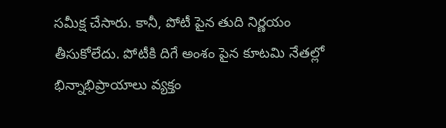సమీక్ష చేసారు. కానీ, పోటీ పైన తుది నిర్ణయం తీసుకోలేదు. పోటీకి దిగే అంశం పైన కూటమి నేతల్లో భిన్నాభిప్రాయాలు వ్యక్తం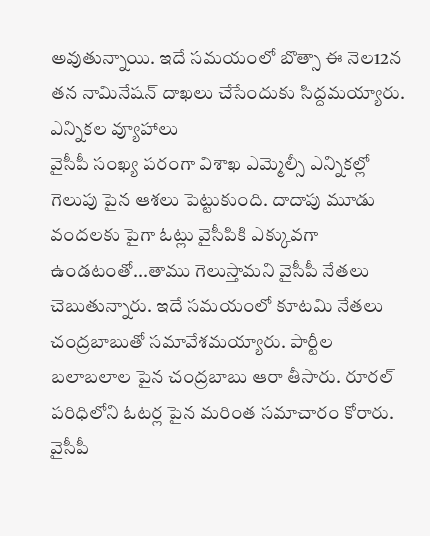అవుతున్నాయి. ఇదే సమయంలో బొత్సా ఈ నెల12న తన నామినేషన్ దాఖలు చేసేందుకు సిద్దమయ్యారు.
ఎన్నికల వ్యూహాలు
వైసీపీ సంఖ్య పరంగా విశాఖ ఎమ్మెల్సీ ఎన్నికల్లో గెలుపు పైన ఆశలు పెట్టుకుంది. దాదాపు మూడు వందలకు పైగా ఓట్లు వైసీపికి ఎక్కువగా ఉండటంతో...తాము గెలుస్తామని వైసీపీ నేతలు చెబుతున్నారు. ఇదే సమయంలో కూటమి నేతలు చంద్రబాబుతో సమావేశమయ్యారు. పార్టీల బలాబలాల పైన చంద్రబాబు ఆరా తీసారు. రూరల్ పరిధిలోని ఓటర్ల పైన మరింత సమాచారం కోరారు. వైసీపీ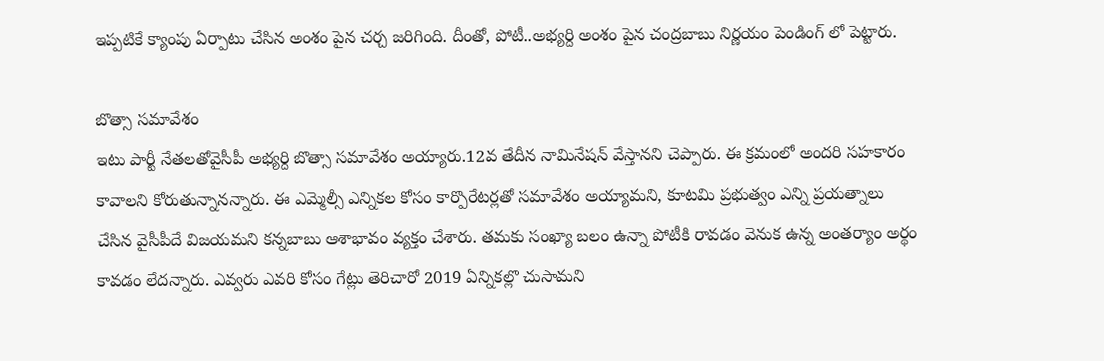ఇప్పటికే క్యాంపు ఏర్పాటు చేసిన అంశం పైన చర్చ జరిగింది. దీంతో, పోటీ..అభ్యర్ది అంశం పైన చంద్రబాబు నిర్ణయం పెండింగ్ లో పెట్టారు.

బొత్సా సమావేశం
ఇటు పార్టీ నేతలతోవైసీపీ అభ్యర్ది బొత్సా సమావేశం అయ్యారు.12వ తేదీన నామినేషన్ వేస్తానని చెప్పారు. ఈ క్రమంలో అందరి సహకారం కావాలని కోరుతున్నానన్నారు. ఈ ఎమ్మెల్సీ ఎన్నికల కోసం కార్పొరేటర్లతో సమావేశం అయ్యామని, కూటమి ప్రభుత్వం ఎన్ని ప్రయత్నాలు చేసిన వైసీపీదే విజయమని కన్నబాబు ఆశాభావం వ్యక్తం చేశారు. తమకు సంఖ్యా బలం ఉన్నా పోటీకి రావడం వెనుక ఉన్న అంతర్యాం అర్థం కావడం లేదన్నారు. ఎవ్వరు ఎవరి కోసం గేట్లు తెరిచారో 2019 ఏన్నికల్లొ చుసామని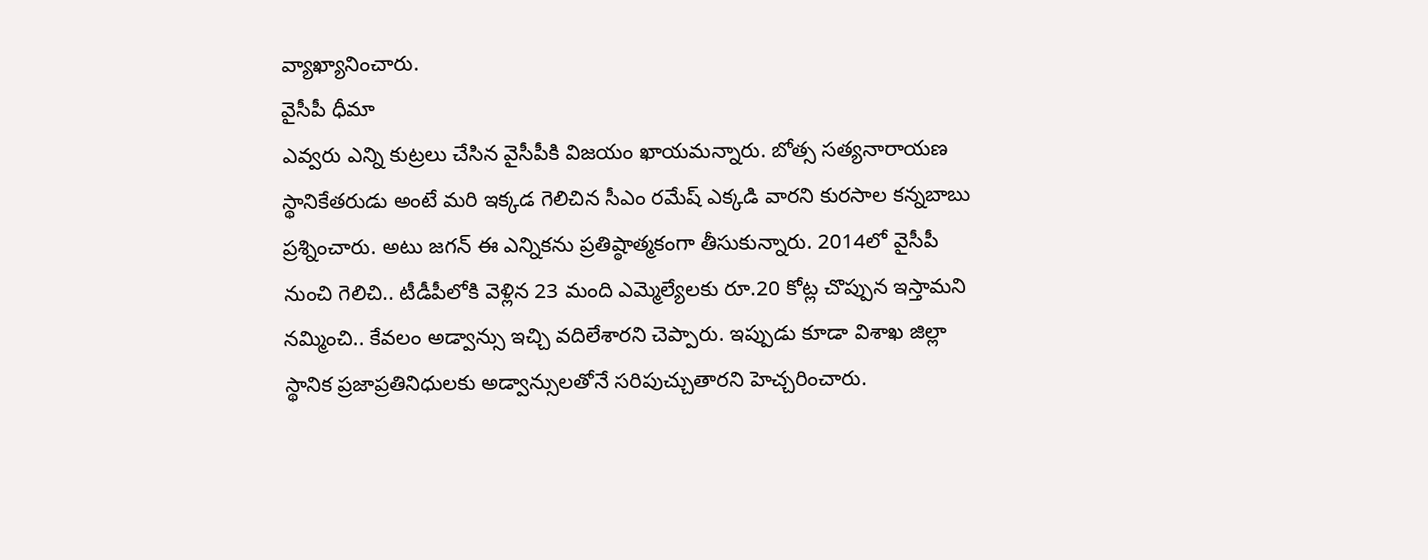వ్యాఖ్యానించారు.
వైసీపీ ధీమా
ఎవ్వరు ఎన్ని కుట్రలు చేసిన వైసీపీకి విజయం ఖాయమన్నారు. బోత్స సత్యనారాయణ స్థానికేతరుడు అంటే మరి ఇక్కడ గెలిచిన సీఎం రమేష్ ఎక్కడి వారని కురసాల కన్నబాబు ప్రశ్నించారు. అటు జగన్ ఈ ఎన్నికను ప్రతిష్ఠాత్మకంగా తీసుకున్నారు. 2014లో వైసీపీ నుంచి గెలిచి.. టీడీపీలోకి వెళ్లిన 23 మంది ఎమ్మెల్యేలకు రూ.20 కోట్ల చొప్పున ఇస్తామని నమ్మించి.. కేవలం అడ్వాన్సు ఇచ్చి వదిలేశారని చెప్పారు. ఇప్పుడు కూడా విశాఖ జిల్లా స్థానిక ప్రజాప్రతినిధులకు అడ్వాన్సులతోనే సరిపుచ్చుతారని హెచ్చరించారు.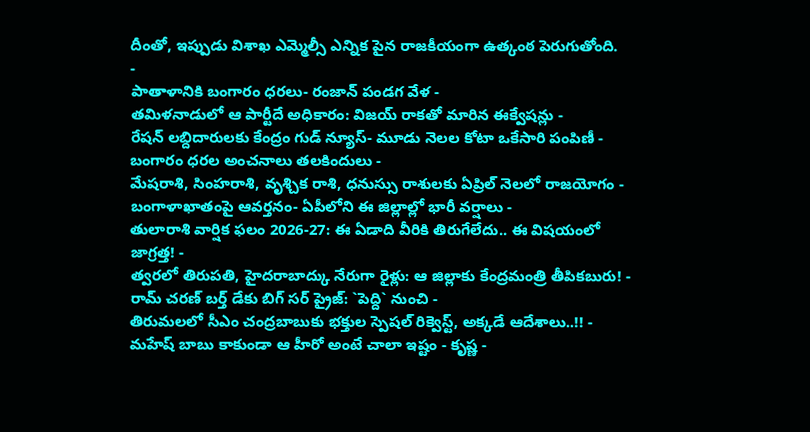దీంతో, ఇప్పుడు విశాఖ ఎమ్మెల్సీ ఎన్నిక పైన రాజకీయంగా ఉత్కంఠ పెరుగుతోంది.
-
పాతాళానికి బంగారం ధరలు- రంజాన్ పండగ వేళ -
తమిళనాడులో ఆ పార్టీదే అధికారం: విజయ్ రాకతో మారిన ఈక్వేషన్లు -
రేషన్ లబ్దిదారులకు కేంద్రం గుడ్ న్యూస్- మూడు నెలల కోటా ఒకేసారి పంపిణీ -
బంగారం ధరల అంచనాలు తలకిందులు -
మేషరాశి, సింహరాశి, వృశ్చిక రాశి, ధనుస్సు రాశులకు ఏప్రిల్ నెలలో రాజయోగం -
బంగాళాఖాతంపై ఆవర్తనం- ఏపీలోని ఈ జిల్లాల్లో భారీ వర్షాలు -
తులారాశి వార్షిక ఫలం 2026-27: ఈ ఏడాది వీరికి తిరుగేలేదు.. ఈ విషయంలో జాగ్రత్త! -
త్వరలో తిరుపతి, హైదరాబాద్కు నేరుగా రైళ్లు: ఆ జిల్లాకు కేంద్రమంత్రి తీపికబురు! -
రామ్ చరణ్ బర్త్ డేకు బిగ్ సర్ ప్రైజ్: `పెద్ది` నుంచి -
తిరుమలలో సీఎం చంద్రబాబుకు భక్తుల స్పెషల్ రిక్వెస్ట్, అక్కడే ఆదేశాలు..!! -
మహేష్ బాబు కాకుండా ఆ హీరో అంటే చాలా ఇష్టం - కృష్ణ -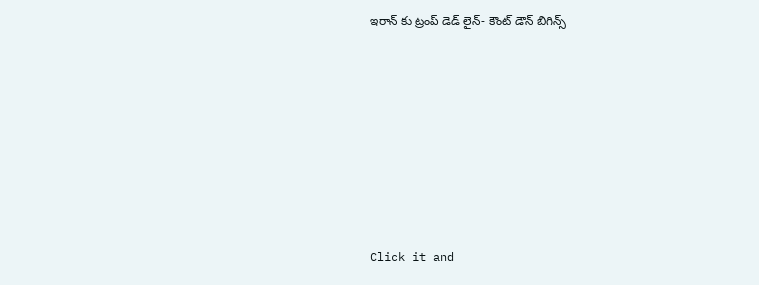ఇరాన్ కు ట్రంప్ డెడ్ లైన్- కౌంట్ డౌన్ బిగిన్స్












Click it and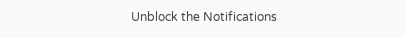Unblock the Notifications